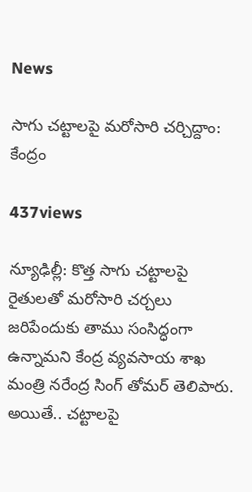News

సాగు చట్టాలపై మరోసారి చర్చిద్దాం: కేంద్రం

437views

న్యూఢిల్లీ: కొత్త సాగు చట్టాలపై రైతులతో మరోసారి చర్చలు జరిపేందుకు తాము సంసిద్ధంగా ఉన్నామని కేంద్ర వ్యవసాయ శాఖ మంత్రి నరేంద్ర సింగ్‌ తోమర్‌ తెలిపారు. అయితే.. చట్టాలపై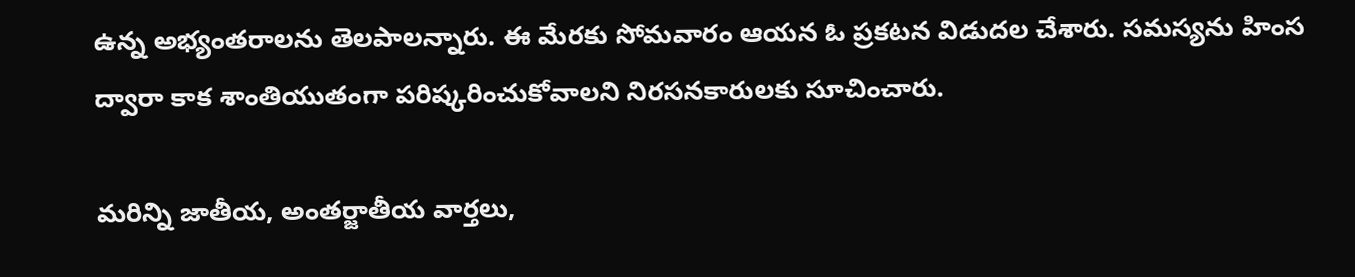ఉన్న అభ్యంతరాలను తెలపాలన్నారు. ఈ మేరకు సోమవారం ఆయన ఓ ప్రకటన విడుదల చేశారు. సమస్యను హింస ద్వారా కాక శాంతియుతంగా పరిష్కరించుకోవాలని నిరసనకారులకు సూచించారు.

మరిన్ని జాతీయ, అంతర్జాతీయ వార్తలు,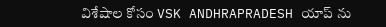విశేషాల కోసం VSK ANDHRAPRADESH యాప్ ను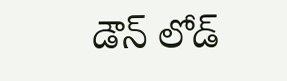డౌన్ లోడ్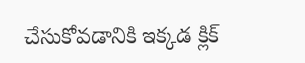చేసుకోవడానికి ఇక్కడ క్లిక్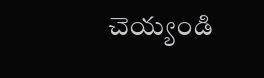చెయ్యండి